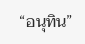“อนุทิน”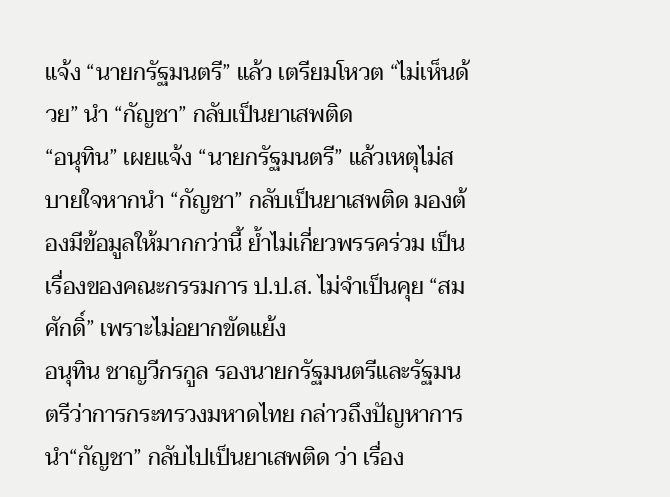แจ้ง “นายกรัฐมนตรี” แล้ว เตรียมโหวต “ไม่เห็นด้วย” นำ “กัญชา” กลับเป็นยาเสพติด
“อนุทิน” เผยแจ้ง “นายกรัฐมนตรี” แล้วเหตุไม่สบายใจหากนำ “กัญชา” กลับเป็นยาเสพติด มองต้องมีข้อมูลให้มากกว่านี้ ย้ำไม่เกี่ยวพรรคร่วม เป็นเรื่องของคณะกรรมการ ป.ป.ส. ไม่จำเป็นคุย “สมศักดิ์” เพราะไม่อยากขัดแย้ง
อนุทิน ชาญวีกรกูล รองนายกรัฐมนตรีและรัฐมนตรีว่าการกระทรวงมหาดไทย กล่าวถึงปัญหาการนำ“กัญชา” กลับไปเป็นยาเสพติด ว่า เรื่อง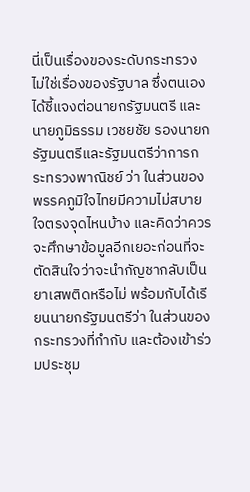นี่เป็นเรื่องของระดับกระทรวง ไม่ใช่เรื่องของรัฐบาล ซึ่งตนเองได้ชี้แจงต่อนายกรัฐมนตรี และนายภูมิธรรม เวชยชัย รองนายกรัฐมนตรีและรัฐมนตรีว่าการกระทรวงพาณิชย์ ว่า ในส่วนของพรรคภูมิใจไทยมีความไม่สบายใจตรงจุดไหนบ้าง และคิดว่าควรจะศึกษาข้อมูลอีกเยอะก่อนที่จะตัดสินใจว่าจะนำกัญชากลับเป็นยาเสพติดหรือไม่ พร้อมกับได้เรียนนายกรัฐมนตรีว่า ในส่วนของกระทรวงที่กำกับ และต้องเข้าร่วมประชุม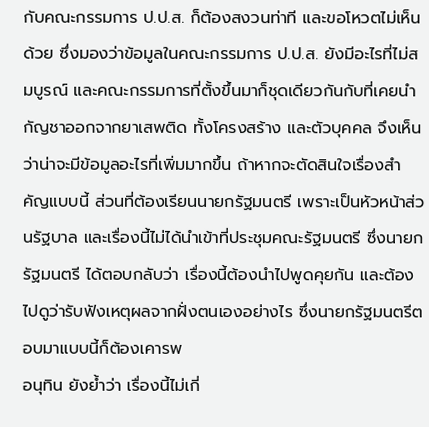กับคณะกรรมการ ป.ป.ส. ก็ต้องสงวนท่าที และขอโหวตไม่เห็นด้วย ซึ่งมองว่าข้อมูลในคณะกรรมการ ป.ป.ส. ยังมีอะไรที่ไม่สมบูรณ์ และคณะกรรมการที่ตั้งขึ้นมาก็ชุดเดียวกันกับที่เคยนำกัญชาออกจากยาเสพติด ทั้งโครงสร้าง และตัวบุคคล จึงเห็นว่าน่าจะมีข้อมูลอะไรที่เพิ่มมากขึ้น ถ้าหากจะตัดสินใจเรื่องสำคัญแบบนี้ ส่วนที่ต้องเรียนนายกรัฐมนตรี เพราะเป็นหัวหน้าส่วนรัฐบาล และเรื่องนี้ไม่ได้นำเข้าที่ประชุมคณะรัฐมนตรี ซึ่งนายกรัฐมนตรี ได้ตอบกลับว่า เรื่องนี้ต้องนำไปพูดคุยกัน และต้องไปดูว่ารับฟังเหตุผลจากฝั่งตนเองอย่างไร ซึ่งนายกรัฐมนตรีตอบมาแบบนี้ก็ต้องเคารพ
อนุทิน ยังย้ำว่า เรื่องนี้ไม่เกี่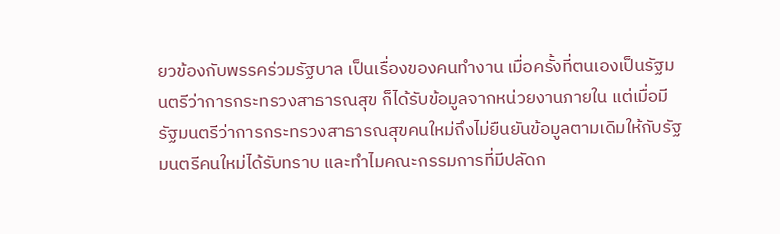ยวข้องกับพรรคร่วมรัฐบาล เป็นเรื่องของคนทำงาน เมื่อครั้งที่ตนเองเป็นรัฐมนตรีว่าการกระทรวงสาธารณสุข ก็ได้รับข้อมูลจากหน่วยงานภายใน แต่เมื่อมีรัฐมนตรีว่าการกระทรวงสาธารณสุขคนใหม่ถึงไม่ยืนยันข้อมูลตามเดิมให้กับรัฐมนตรีคนใหม่ได้รับทราบ และทำไมคณะกรรมการที่มีปลัดก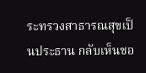ระทรวงสาธารณสุขเป็นประธาน กลับเห็นชอ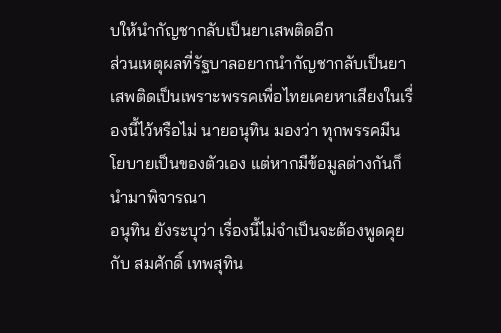บให้นำกัญชากลับเป็นยาเสพติดอีก
ส่วนเหตุผลที่รัฐบาลอยากนำกัญชากลับเป็นยาเสพติดเป็นเพราะพรรคเพื่อไทยเคยหาเสียงในเรื่องนี้ไว้หรือไม่ นายอนุทิน มองว่า ทุกพรรคมีนโยบายเป็นของตัวเอง แต่หากมีข้อมูลต่างกันก็นำมาพิจารณา
อนุทิน ยังระบุว่า เรื่องนี้ไม่จำเป็นจะต้องพูดคุยกับ สมศักดิ์ เทพสุทิน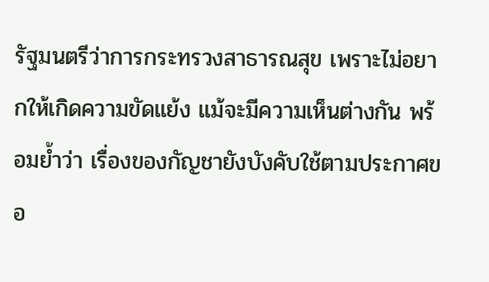รัฐมนตรีว่าการกระทรวงสาธารณสุข เพราะไม่อยากให้เกิดความขัดแย้ง แม้จะมีความเห็นต่างกัน พร้อมย้ำว่า เรื่องของกัญชายังบังคับใช้ตามประกาศขอ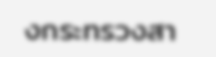งกระทรวงสา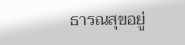ธารณสุขอยู่